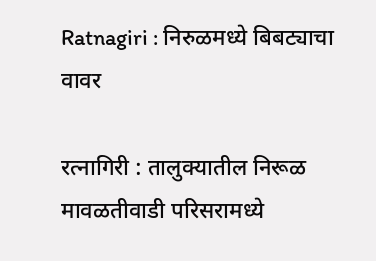Ratnagiri : निरुळमध्ये बिबट्याचा वावर

रत्नागिरी : तालुक्यातील निरूळ मावळतीवाडी परिसरामध्ये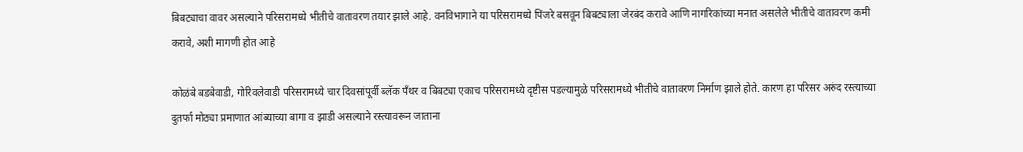बिबट्याचा वावर असल्याने परिसरामध्ये भीतीचे वातावरण तयार झाले आहे. वनविभागाने या परिसरामध्ये पिंजरे बसवून बिबट्याला जेरबंद करावे आणि नागरिकांच्या मनात असलेले भीतीचे वातावरण कमी करावे, अशी मागणी होत आहे

कोळंबे बडबेवाडी, गोरिवलेवाडी परिसरामध्ये चार दिवसांपूर्वी ब्लॅक पँथर व बिबट्या एकाच परिसरामध्ये दृष्टीस पडल्यामुळे परिसरामध्ये भीतीचे वातावरण निर्माण झाले होते. कारण हा परिसर अरुंद रस्त्याच्या दुतर्फा मोठ्या प्रमाणात आंब्याच्या बागा व झाडी असल्याने रस्त्यावरून जाताना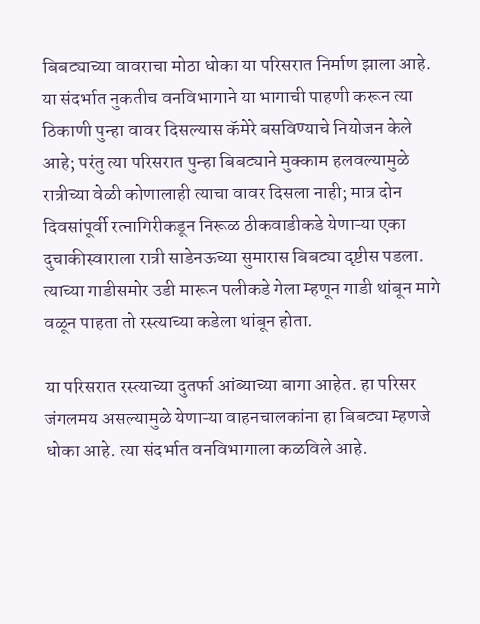बिबट्याच्या वावराचा मोठा धोका या परिसरात निर्माण झाला आहे. या संदर्भात नुकतीच वनविभागाने या भागाची पाहणी करून त्या ठिकाणी पुन्हा वावर दिसल्यास कॅमेरे बसविण्याचे नियोजन केले आहे; परंतु त्या परिसरात पुन्हा बिबट्याने मुक्काम हलवल्यामुळे रात्रीच्या वेळी कोणालाही त्याचा वावर दिसला नाही; मात्र दोन दिवसांपूर्वी रत्नागिरीकडून निरूळ ठीकवाडीकडे येणाऱ्या एका दुचाकीस्वाराला रात्री साडेनऊच्या सुमारास बिबट्या दृष्टीस पडला. त्याच्या गाडीसमोर उडी मारून पलीकडे गेला म्हणून गाडी थांबून मागे वळून पाहता तो रस्त्याच्या कडेला थांबून होता.

या परिसरात रस्त्याच्या दुतर्फा आंब्याच्या बागा आहेत. हा परिसर जंगलमय असल्यामुळे येणाऱ्या वाहनचालकांना हा बिबट्या म्हणजे धोका आहे. त्या संदर्भात वनविभागाला कळविले आहे.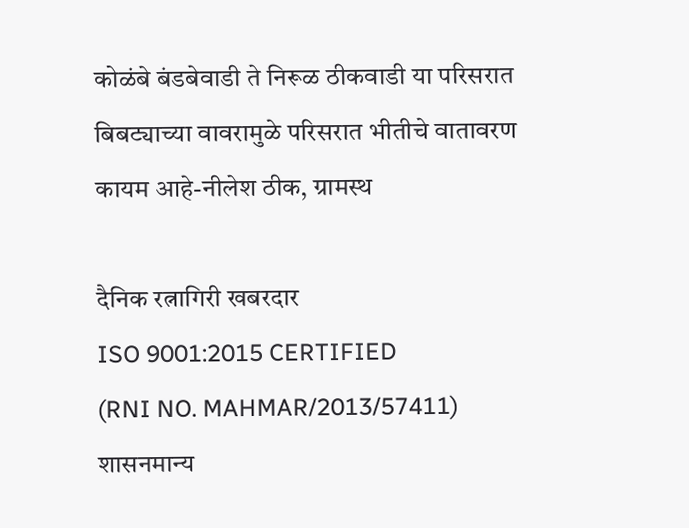कोळंबे बंडबेवाडी ते निरूळ ठीकवाडी या परिसरात बिबट्याच्या वावरामुळे परिसरात भीतीचे वातावरण कायम आहे-नीलेश ठीक, ग्रामस्थ

दैनिक रत्नागिरी खबरदार
ISO 9001:2015 CERTIFIED
(RNI NO. MAHMAR/2013/57411)
शासनमान्य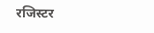रजिस्टर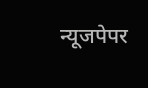न्यूजपेपर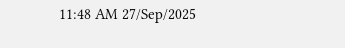11:48 AM 27/Sep/2025